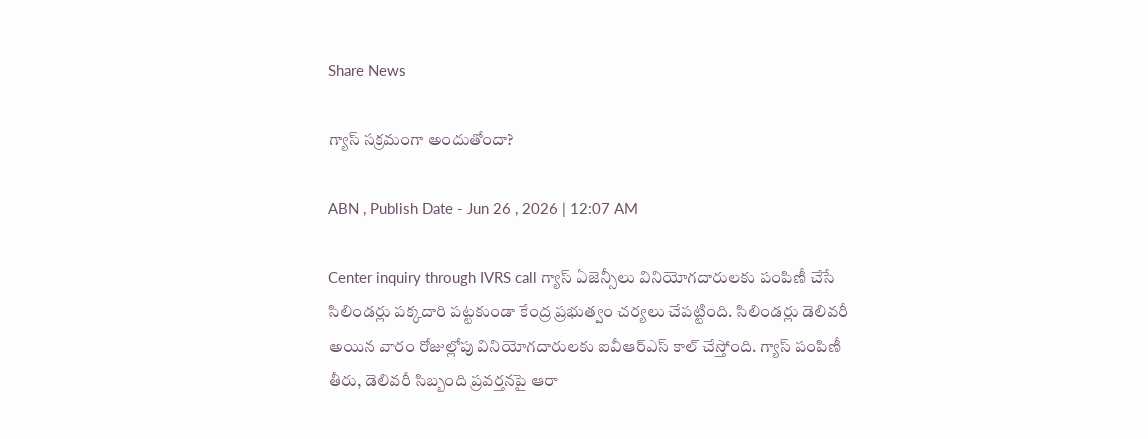Share News

గ్యాస్‌ సక్రమంగా అందుతోందా?

ABN , Publish Date - Jun 26 , 2026 | 12:07 AM

Center inquiry through IVRS call గ్యాస్‌ ఏజెన్సీలు వినియోగదారులకు పంపిణీ చేసే సిలిండర్లు పక్కదారి పట్టకుండా కేంద్ర ప్రభుత్వం చర్యలు చేపట్టింది. సిలిండర్లు డెలివరీ అయిన వారం రోజుల్లోపు వినియోగదారులకు ఐవీఆర్‌ఎస్‌ కాల్‌ చేస్తోంది. గ్యాస్‌ పంపిణీ తీరు, డెలివరీ సిబ్బంది ప్రవర్తనపై ఆరా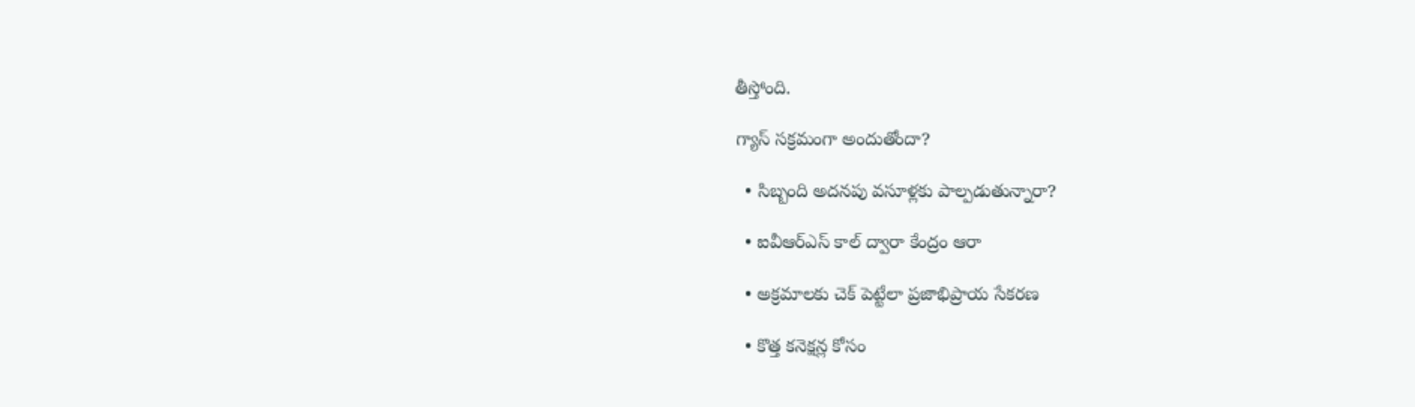తీస్తోంది.

గ్యాస్‌ సక్రమంగా అందుతోందా?

  • సిబ్బంది అదనపు వసూళ్లకు పాల్పడుతున్నారా?

  • ఐవీఆర్‌ఎస్‌ కాల్‌ ద్వారా కేంద్రం ఆరా

  • అక్రమాలకు చెక్‌ పెట్టేలా ప్రజాభిప్రాయ సేకరణ

  • కొత్త కనెక్షన్ల కోసం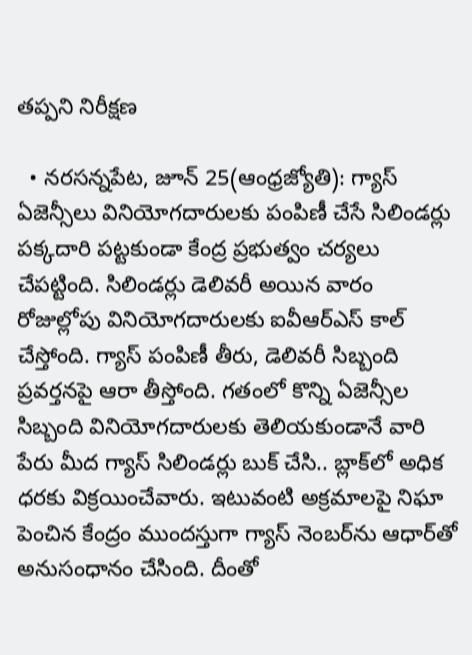తప్పని నిరీక్షణ

  • నరసన్నపేట, జూన్‌ 25(ఆంధ్రజ్యోతి): గ్యాస్‌ ఏజెన్సీలు వినియోగదారులకు పంపిణీ చేసే సిలిండర్లు పక్కదారి పట్టకుండా కేంద్ర ప్రభుత్వం చర్యలు చేపట్టింది. సిలిండర్లు డెలివరీ అయిన వారం రోజుల్లోపు వినియోగదారులకు ఐవీఆర్‌ఎస్‌ కాల్‌ చేస్తోంది. గ్యాస్‌ పంపిణీ తీరు, డెలివరీ సిబ్బంది ప్రవర్తనపై ఆరా తీస్తోంది. గతంలో కొన్ని ఏజెన్సీల సిబ్బంది వినియోగదారులకు తెలియకుండానే వారి పేరు మీద గ్యాస్‌ సిలిండర్లు బుక్‌ చేసి.. బ్లాక్‌లో అధిక ధరకు విక్రయించేవారు. ఇటువంటి అక్రమాలపై నిఘా పెంచిన కేంద్రం ముందస్తుగా గ్యాస్‌ నెంబర్‌ను ఆధార్‌తో అనుసంధానం చేసింది. దీంతో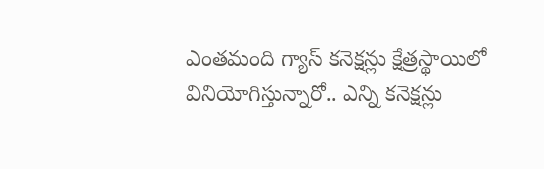ఎంతమంది గ్యాస్‌ కనెక్షన్లు క్షేత్రస్థాయిలో వినియోగిస్తున్నారో.. ఎన్ని కనెక్షన్లు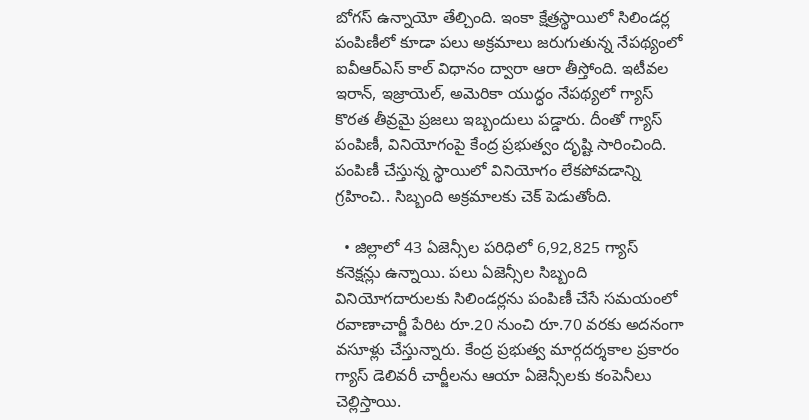బోగస్‌ ఉన్నాయో తేల్చింది. ఇంకా క్షేత్రస్థాయిలో సిలిండర్ల పంపిణీలో కూడా పలు అక్రమాలు జరుగుతున్న నేపథ్యంలో ఐవీఆర్‌ఎస్‌ కాల్‌ విధానం ద్వారా ఆరా తీస్తోంది. ఇటీవల ఇరాన్‌, ఇజ్రాయెల్‌, అమెరికా యుద్ధం నేపథ్యలో గ్యాస్‌ కొరత తీవ్రమై ప్రజలు ఇబ్బందులు పడ్డారు. దీంతో గ్యాస్‌ పంపిణీ, వినియోగంపై కేంద్ర ప్రభుత్వం దృష్టి సారించింది. పంపిణీ చేస్తున్న స్థాయిలో వినియోగం లేకపోవడాన్ని గ్రహించి.. సిబ్బంది అక్రమాలకు చెక్‌ పెడుతోంది.

  • జిల్లాలో 43 ఏజెన్సీల పరిధిలో 6,92,825 గ్యాస్‌ కనెక్షన్లు ఉన్నాయి. పలు ఏజెన్సీల సిబ్బంది వినియోగదారులకు సిలిండర్లను పంపిణీ చేసే సమయంలో రవాణాచార్జీ పేరిట రూ.20 నుంచి రూ.70 వరకు అదనంగా వసూళ్లు చేస్తున్నారు. కేంద్ర ప్రభుత్వ మార్గదర్శకాల ప్రకారం గ్యాస్‌ డెలివరీ చార్జీలను ఆయా ఏజెన్సీలకు కంపెనీలు చెల్లిస్తాయి.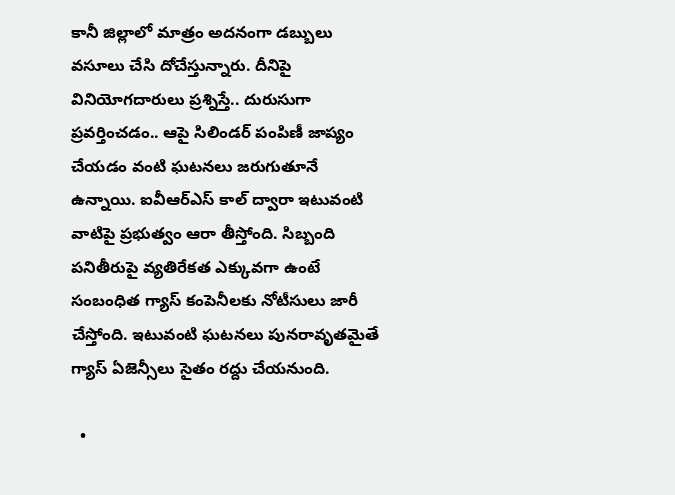కానీ జిల్లాలో మాత్రం అదనంగా డబ్బులు వసూలు చేసి దోచేస్తున్నారు. దీనిపై వినియోగదారులు ప్రశ్నిస్తే.. దురుసుగా ప్రవర్తించడం.. ఆపై సిలిండర్‌ పంపిణీ జాప్యం చేయడం వంటి ఘటనలు జరుగుతూనే ఉన్నాయి. ఐవీఆర్‌ఎస్‌ కాల్‌ ద్వారా ఇటువంటి వాటిపై ప్రభుత్వం ఆరా తీస్తోంది. సిబ్బంది పనితీరుపై వ్యతిరేకత ఎక్కువగా ఉంటే సంబంధిత గ్యాస్‌ కంపెనీలకు నోటీసులు జారీ చేస్తోంది. ఇటువంటి ఘటనలు పునరావృతమైతే గ్యాస్‌ ఏజెన్సీలు సైతం రద్దు చేయనుంది.

  •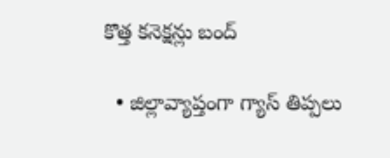కొత్త కనెక్షన్లు బంద్‌

  • జిల్లావ్యాప్తంగా గ్యాస్‌ తిప్పలు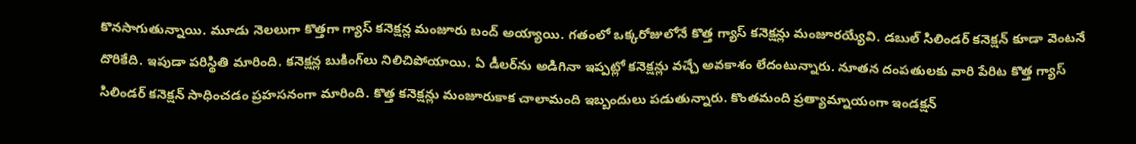కొనసాగుతున్నాయి. మూడు నెలలుగా కొత్తగా గ్యాస్‌ కనెక్షన్ల మంజూరు బంద్‌ అయ్యాయి. గతంలో ఒక్కరోజులోనే కొత్త గ్యాస్‌ కనెక్షన్లు మంజూరయ్యేవి. డబుల్‌ సిలిండర్‌ కనెక్షన్‌ కూడా వెంటనే దొరికేది. ఇపుడా పరిస్థితి మారింది. కనెక్షన్ల బుకింగ్‌లు నిలిచిపోయాయి. ఏ డీలర్‌ను అడిగినా ఇప్పట్లో కనెక్షన్లు వచ్చే అవకాశం లేదంటున్నారు. నూతన దంపతులకు వారి పేరిట కొత్త గ్యాస్‌ సిలిండర్‌ కనెక్షన్‌ సాధించడం ప్రహసనంగా మారింది. కొత్త కనెక్షన్లు మంజూరుకాక చాలామంది ఇబ్బందులు పడుతున్నారు. కొంతమంది ప్రత్యామ్నాయంగా ఇండక్షన్‌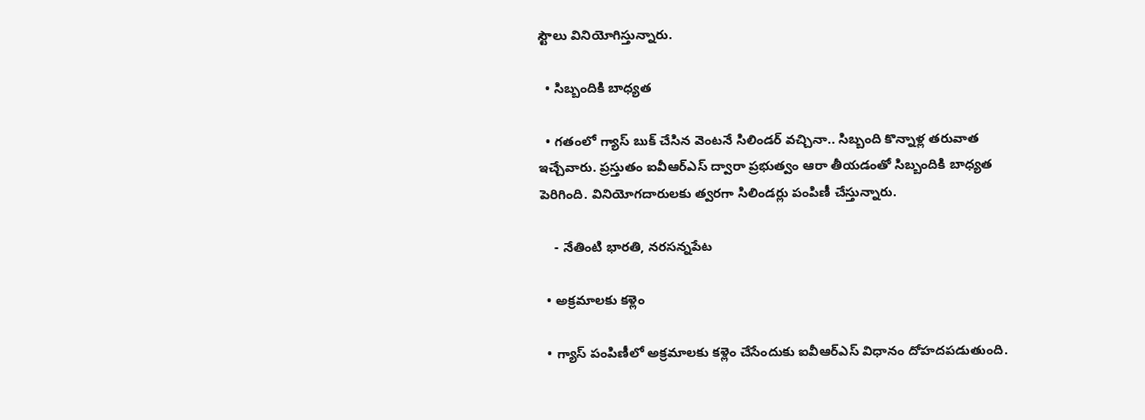స్టౌలు వినియోగిస్తున్నారు.

  • సిబ్బందికి బాధ్యత

  • గతంలో గ్యాస్‌ బుక్‌ చేసిన వెంటనే సిలిండర్‌ వచ్చినా.. సిబ్బంది కొన్నాళ్ల తరువాత ఇచ్చేవారు. ప్రస్తుతం ఐవీఆర్‌ఎస్‌ ద్వారా ప్రభుత్వం ఆరా తీయడంతో సిబ్బందికి బాధ్యత పెరిగింది. వినియోగదారులకు త్వరగా సిలిండర్లు పంపిణీ చేస్తున్నారు.

    - నేతింటి భారతి, నరసన్నపేట

  • అక్రమాలకు కళ్లెం

  • గ్యాస్‌ పంపిణీలో అక్రమాలకు కళ్లెం చేసేందుకు ఐవీఆర్‌ఎస్‌ విధానం దోహదపడుతుంది.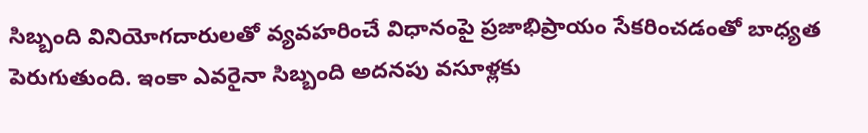సిబ్బంది వినియోగదారులతో వ్యవహరించే విధానంపై ప్రజాభిప్రాయం సేకరించడంతో బాధ్యత పెరుగుతుంది. ఇంకా ఎవరైనా సిబ్బంది అదనపు వసూళ్లకు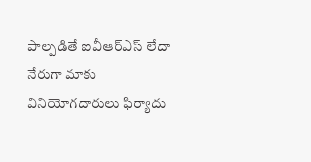పాల్పడితే ఐవీఆర్‌ఎస్‌ లేదా నేరుగా మాకు వినియోగదారులు ఫిర్యాదు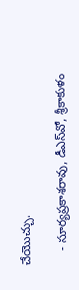చేయొచ్చు.

    - సూర్యప్రకాశరావు, డీఎస్‌వో, శ్రీకాకుళం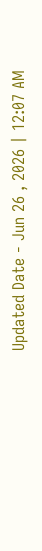Updated Date - Jun 26 , 2026 | 12:07 AM